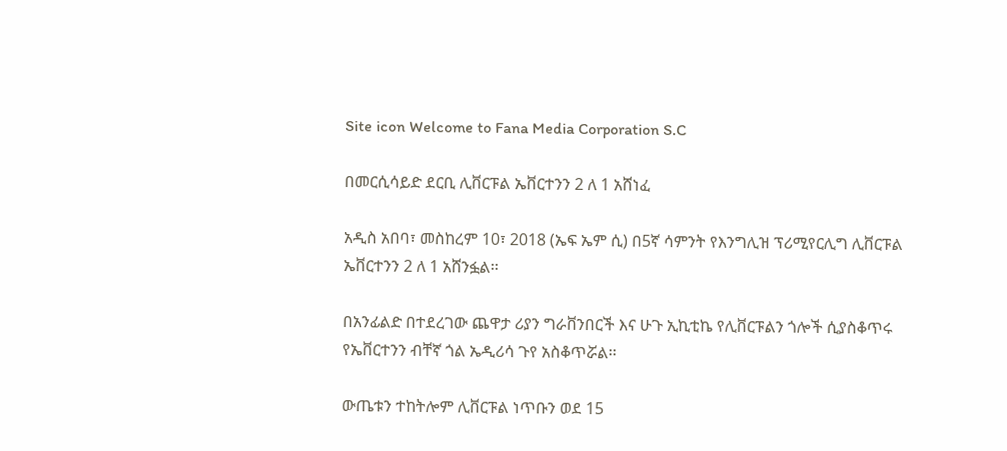Site icon Welcome to Fana Media Corporation S.C

በመርሲሳይድ ደርቢ ሊቨርፑል ኤቨርተንን 2 ለ 1 አሸነፈ

አዲስ አበባ፣ መስከረም 10፣ 2018 (ኤፍ ኤም ሲ) በ5ኛ ሳምንት የእንግሊዝ ፕሪሚየርሊግ ሊቨርፑል ኤቨርተንን 2 ለ 1 አሸንፏል፡፡

በአንፊልድ በተደረገው ጨዋታ ሪያን ግራቨንበርች እና ሁጉ ኢኪቲኬ የሊቨርፑልን ጎሎች ሲያስቆጥሩ የኤቨርተንን ብቸኛ ጎል ኤዲሪሳ ጉየ አስቆጥሯል፡፡

ውጤቱን ተከትሎም ሊቨርፑል ነጥቡን ወደ 15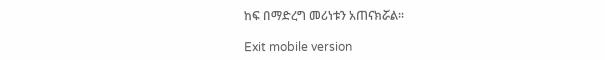ከፍ በማድረግ መሪነቱን አጠናክሯል፡፡

Exit mobile version